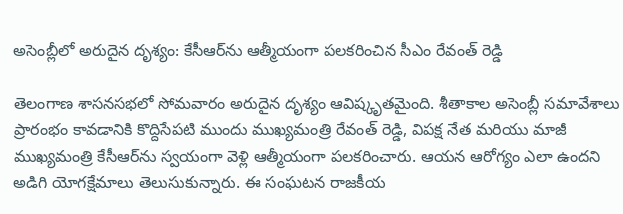అసెంబ్లీలో అరుదైన దృశ్యం: కేసీఆర్‌ను ఆత్మీయంగా పలకరించిన సీఎం రేవంత్ రెడ్డి

తెలంగాణ శాసనసభలో సోమవారం అరుదైన దృశ్యం ఆవిష్కృతమైంది. శీతాకాల అసెంబ్లీ సమావేశాలు ప్రారంభం కావడానికి కొద్దిసేపటి ముందు ముఖ్యమంత్రి రేవంత్ రెడ్డి, విపక్ష నేత మరియు మాజీ ముఖ్యమంత్రి కేసీఆర్‌ను స్వయంగా వెళ్లి ఆత్మీయంగా పలకరించారు. ఆయన ఆరోగ్యం ఎలా ఉందని అడిగి యోగక్షేమాలు తెలుసుకున్నారు. ఈ సంఘటన రాజకీయ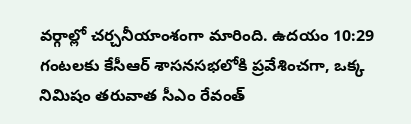వర్గాల్లో చర్చనీయాంశంగా మారింది. ఉదయం 10:29 గంటలకు కేసీఆర్ శాసనసభలోకి ప్రవేశించగా, ఒక్క నిమిషం తరువాత సీఎం రేవంత్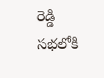రెడ్డి సభలోకి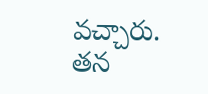వచ్చారు. తన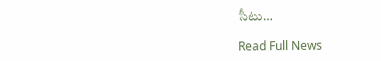సీటు…

Read Full News